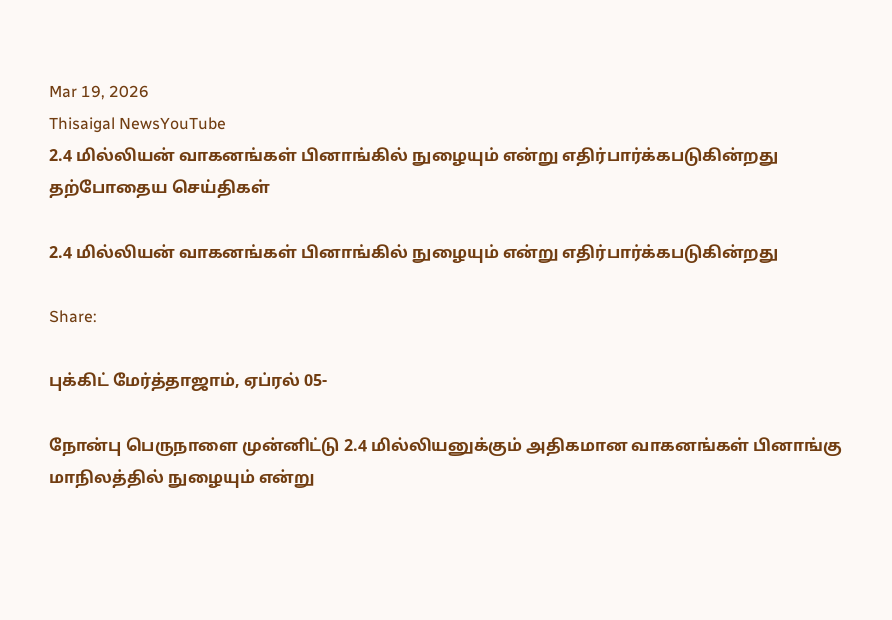Mar 19, 2026
Thisaigal NewsYouTube
2.4 மில்லியன் வாகனங்கள் பினாங்கில் நுழையும் என்று எதிர்பார்க்கபடுகின்றது
தற்போதைய செய்திகள்

2.4 மில்லியன் வாகனங்கள் பினாங்கில் நுழையும் என்று எதிர்பார்க்கபடுகின்றது

Share:

புக்கிட் மேர்த்தாஜாம், ஏப்ரல் 05-

நோன்பு பெருநாளை முன்னிட்டு 2.4 மில்லியனுக்கும் அதிகமான வாகனங்கள் பினாங்கு மாநிலத்தில் நுழையும் என்று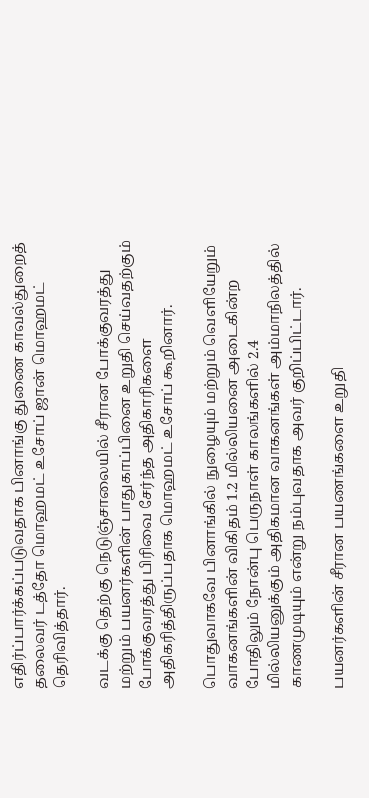எதிர்ப்பார்க்கப்படுவதாக பினாங்கு துணை காவல்துறைத் தலைவர் டத்தோ மொஹமட் உசோப் ஜான் மொஹமட் தெரிவித்தார்.

வடக்கு தெற்கு நெடுஞ்சாலையில் சீரான போக்குவரத்து மற்றும் பயனர்களின் பாதுகாப்பினை உறுதி செய்வதற்கும் போக்குவரத்து பிரிவை சேர்ந்த அதிகாரிகளை அதிகரித்திருப்பதாக மொஹமட் உசோப் கூறினார்.

பொதுவாகவே பினாங்கில் நுழையும் மற்றும் வெளியேறும் வாகனங்களின் விகிதம் 1.2 மில்லியனை அடைகின்ற போதிலும் நோன்பு பெருநாள் காலங்களில் 2.4 மில்லியனுக்கும் அதிகமான வாகனங்கள் அம்மாநிலத்தில் காணமுடியும் என்று நம்புவதாக அவர் குறிப்பிட்டார்.

பயனர்களின் சீரான பயணங்களை உறுதி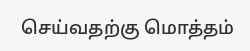செய்வதற்கு மொத்தம்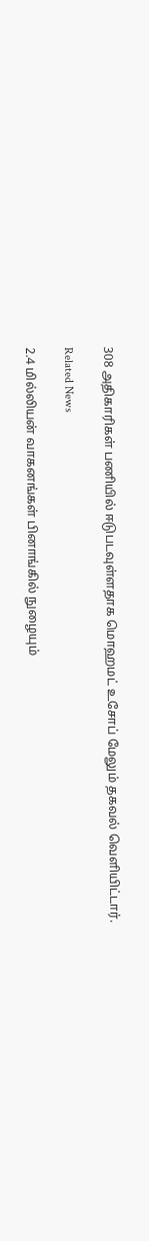308 அதிகாரிகள் பணியில் ஈடுபடவுள்ளதாக மொஹமட் உசோப் மேலும் தகவல் வெளியிட்டார்.

Related News

2.4 மில்லியன் வாகனங்கள் பினாங்கில் நுழையும்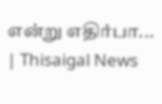என்று எதிர்பா... | Thisaigal News